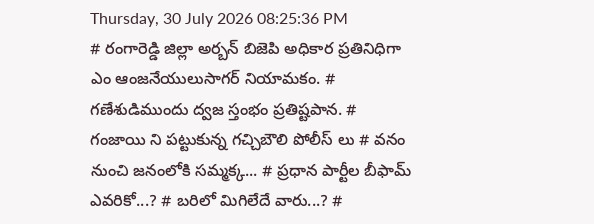Thursday, 30 July 2026 08:25:36 PM
# రంగారెడ్డి జిల్లా అర్బన్ బిజెపి అధికార ప్రతినిధిగా ఎం ఆంజనేయులుసాగర్ నియామకం. # గణేశుడిముందు ద్వజ స్తంభం ప్రతిష్టపాన. # గంజాయి ని పట్టుకున్న గచ్చిబౌలి పోలీస్ లు # వనం నుంచి జనంలోకి సమ్మక్క... # ప్రధాన పార్టీల బీఫామ్ ఎవరికో...? # బరిలో మిగిలేదే వారు...? #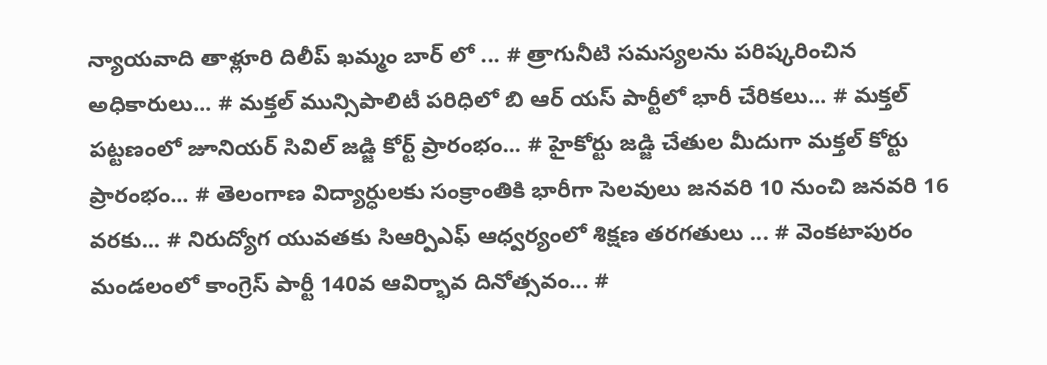న్యాయవాది తాళ్లూరి దిలీప్ ఖమ్మం బార్ లో ... # త్రాగునీటి సమస్యలను పరిష్కరించిన అధికారులు... # మక్తల్ మున్సిపాలిటీ పరిధిలో బి ఆర్ యస్ పార్టీలో భారీ చేరికలు... # మక్తల్ పట్టణంలో జూనియర్ సివిల్ జడ్జి కోర్ట్ ప్రారంభం... # హైకోర్టు జడ్జి చేతుల మీదుగా మక్తల్ కోర్టు ప్రారంభం... # తెలంగాణ విద్యార్ధులకు సంక్రాంతికి భారీగా సెలవులు జనవరి 10 నుంచి జనవరి 16 వరకు... # నిరుద్యోగ యువతకు సిఆర్పిఎఫ్ ఆధ్వర్యంలో శిక్షణ తరగతులు ... # వెంకటాపురం మండలంలో కాంగ్రెస్ పార్టీ 140వ ఆవిర్భావ దినోత్సవం... #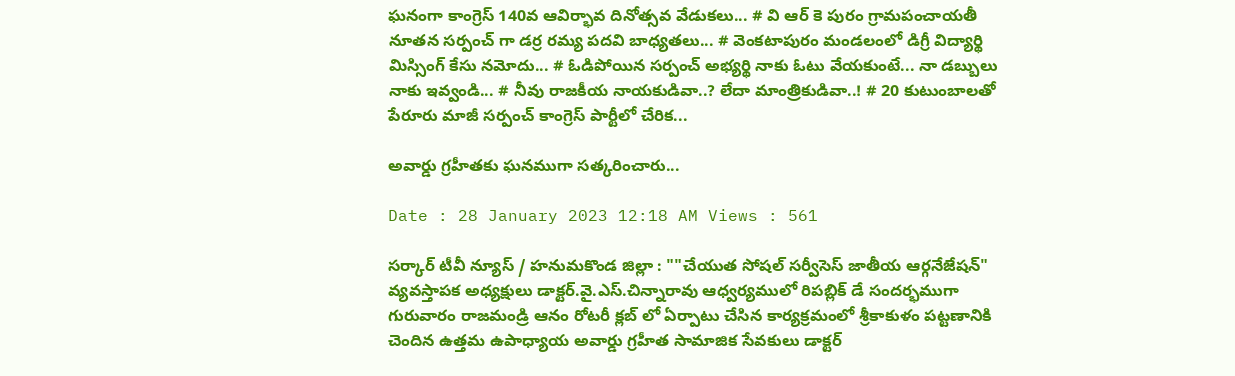ఘనంగా కాంగ్రెస్ 140వ ఆవిర్భావ దినోత్సవ వేడుకలు... # వి ఆర్ కె పురం గ్రామపంచాయతీ నూతన సర్పంచ్ గా డర్ర రమ్య పదవి బాధ్యతలు... # వెంకటాపురం మండలంలో డిగ్రీ విద్యార్థి మిస్సింగ్ కేసు నమోదు... # ఓడిపోయిన సర్పంచ్ అభ్యర్థి నాకు ఓటు వేయకుంటే... నా డబ్బులు నాకు ఇవ్వండి... # నీవు రాజకీయ నాయకుడివా..? లేదా మాంత్రికుడివా..! # 20 కుటుంబాలతో పేరూరు మాజీ సర్పంచ్ కాంగ్రెస్ పార్టీలో చేరిక...

అవార్డు గ్రహీతకు ఘనముగా సత్కరించారు...

Date : 28 January 2023 12:18 AM Views : 561

సర్కార్ టీవీ న్యూస్ / హనుమకొండ జిల్లా : ""చేయుత సోషల్ సర్వీసెస్ జాతీయ ఆర్గనేజేషన్" వ్యవస్తాపక అధ్యక్షులు డాక్టర్.వై.ఎస్.చిన్నారావు ఆధ్వర్యములో రిపబ్లిక్ డే సందర్భముగా గురువారం రాజమండ్రి ఆనం రోటరీ క్లబ్ లో ఏర్పాటు చేసిన కార్యక్రమంలో శ్రీకాకుళం పట్టణానికి చెందిన ఉత్తమ ఉపాధ్యాయ అవార్డు గ్రహీత సామాజిక సేవకులు డాక్టర్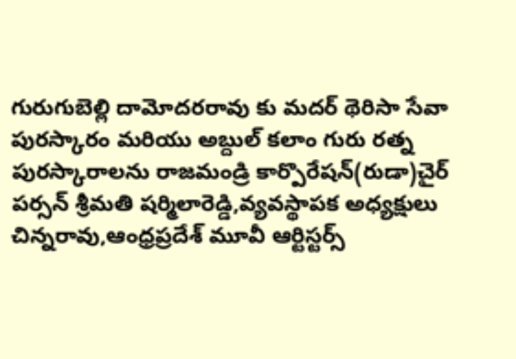గురుగుబెల్లి దామోదరరావు కు మదర్ థెరిసా సేవా పురస్కారం మరియు అబ్దుల్ కలాం గురు రత్న పురస్కారాలను రాజమండ్రి కార్పొరేషన్(రుడా)చైర్ పర్సన్ శ్రీమతి షర్మిలారెడ్డి,వ్యవస్థాపక అధ్యక్షులు చిన్నరావు,ఆంధ్రప్రదేశ్ మూవీ ఆర్టిస్టర్స్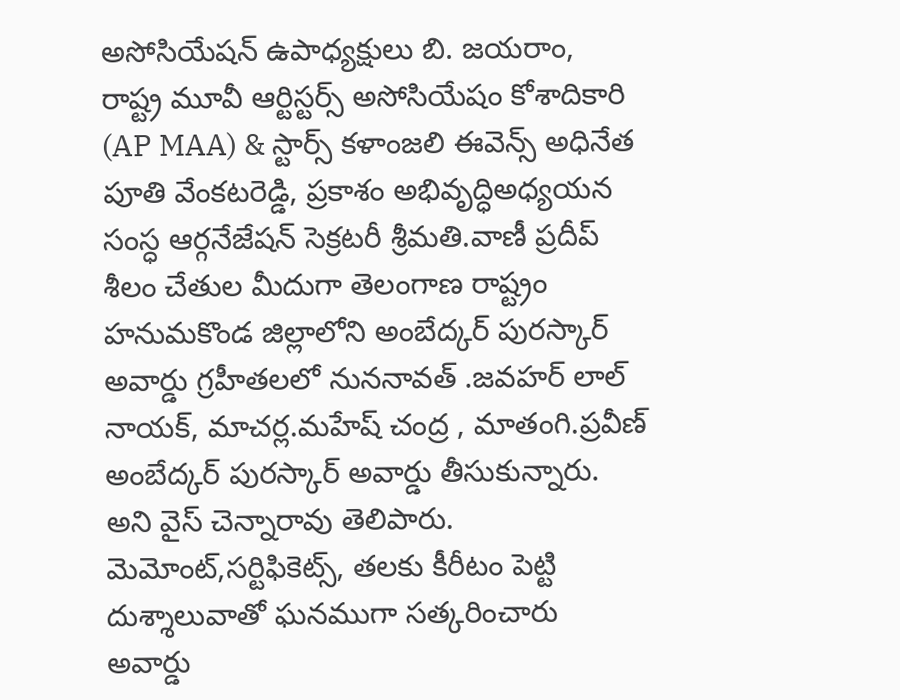అసోసియేషన్ ఉపాధ్యక్షులు బి. జయరాం, రాష్ట్ర మూవీ ఆర్టిస్టర్స్ అసోసియేషం కోశాదికారి (AP MAA) & స్టార్స్ కళాంజలి ఈవెన్స్ అధినేత పూతి వేంకటరెడ్డి, ప్రకాశం అభివృద్ధిఅధ్యయన సంస్ధ ఆర్గనేజేషన్ సెక్రటరీ శ్రీమతి.వాణీ ప్రదీప్ శీలం చేతుల మీదుగా తెలంగాణ రాష్ట్రం హనుమకొండ జిల్లాలోని అంబేద్కర్ పురస్కార్ అవార్డు గ్రహీతలలో నుననావత్ .జవహర్ లాల్ నాయక్, మాచర్ల.మహేష్ చంద్ర , మాతంగి.ప్రవీణ్ అంబేద్కర్ పురస్కార్ అవార్డు తీసుకున్నారు. అని వైస్ చెన్నారావు తెలిపారు. మెమోంట్,సర్టిఫికెట్స్, తలకు కీరీటం పెట్టి దుశ్శాలువాతో ఘనముగా సత్కరించారు అవార్డు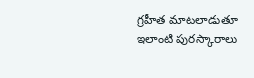గ్రహీత మాటలాడుతూ ఇలాంటి పురస్కారాలు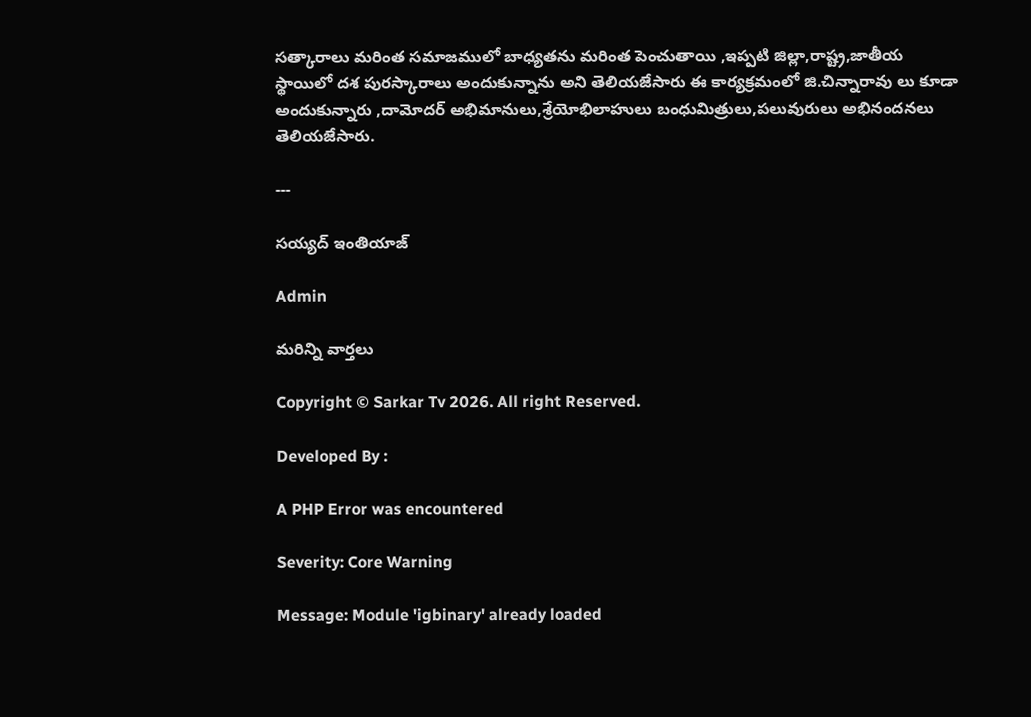సత్కారాలు మరింత సమాజములో బాధ్యతను మరింత పెంచుతాయి ,ఇప్పటి జిల్లా,రాష్ట్ర,జాతీయ స్థాయిలో దశ పురస్కారాలు అందుకున్నాను అని తెలియజేసారు ఈ కార్యక్రమంలో జి.చిన్నారావు లు కూడా అందుకున్నారు ,దామోదర్ అభిమానులు,శ్రేయోభిలాహులు బంధుమిత్రులు,పలువురులు అభినందనలు తెలియజేసారు.

---

సయ్యద్ ఇంతియాజ్

Admin

మరిన్ని వార్తలు

Copyright © Sarkar Tv 2026. All right Reserved.

Developed By :

A PHP Error was encountered

Severity: Core Warning

Message: Module 'igbinary' already loaded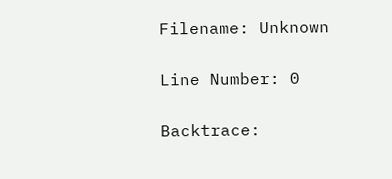Filename: Unknown

Line Number: 0

Backtrace: